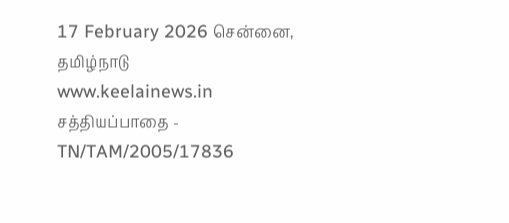17 February 2026 சென்னை, தமிழ்நாடு
www.keelainews.in
சத்தியப்பாதை - TN/TAM/2005/17836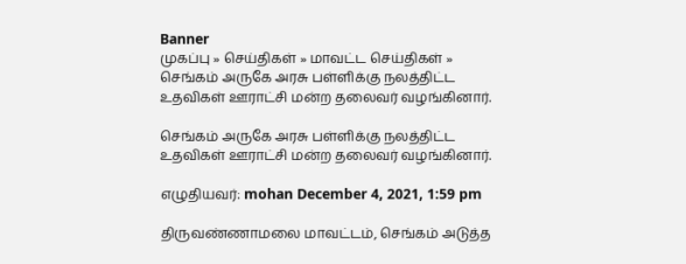Banner
முகப்பு » செய்திகள் » மாவட்ட செய்திகள் » செங்கம் அருகே அரசு பள்ளிக்கு நலத்திட்ட உதவிகள் ஊராட்சி மன்ற தலைவர் வழங்கினார்.

செங்கம் அருகே அரசு பள்ளிக்கு நலத்திட்ட உதவிகள் ஊராட்சி மன்ற தலைவர் வழங்கினார்.

எழுதியவர்: mohan December 4, 2021, 1:59 pm

திருவண்ணாமலை மாவட்டம், செங்கம் அடுத்த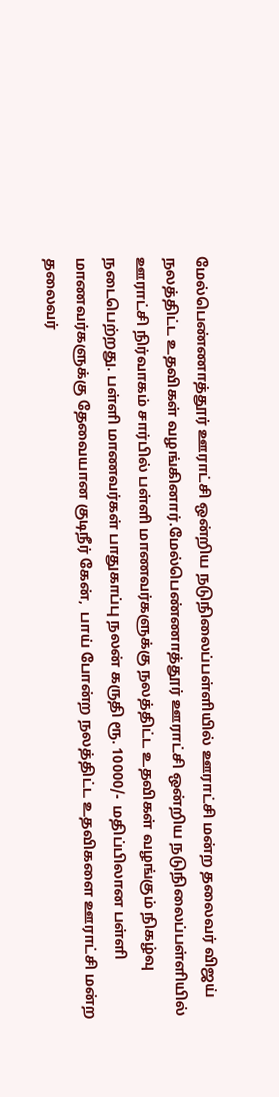மேல்பெண்ணாத்தூர் ஊராட்சி ஒன்றிய நடுநிலைப்பள்ளியில் ஊராட்சி மன்ற தலைவர் விஜய் நலத்திட்ட உதவிகள் வழங்கினார்.மேல்பெண்ணாத்தூர் ஊராட்சி ஒன்றிய நடுநிலைப்பள்ளியில் ஊராட்சி நிர்வாகம் சார்பில் பள்ளி மாணவர்களுக்கு நலத்திட்ட உதவிகள் வழங்கும் நிகழ்வு நடைபெற்றது. பள்ளி மாணவர்கள் பாதுகாப்பு நலன் கருதி ரூ. 10000/-  மதிப்பிலான பள்ளி மாணவர்களுக்கு தேவையான குடிநீர் கேன்,  பாய் போன்ற நலத்திட்ட உதவிகளை ஊராட்சி மன்ற தலைவர்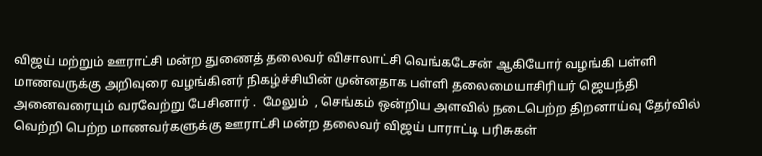விஜய் மற்றும் ஊராட்சி மன்ற துணைத் தலைவர் விசாலாட்சி வெங்கடேசன் ஆகியோர் வழங்கி பள்ளி மாணவருக்கு அறிவுரை வழங்கினர் நிகழ்ச்சியின் முன்னதாக பள்ளி தலைமையாசிரியர் ஜெயந்தி அனைவரையும் வரவேற்று பேசினார் .  மேலும்  , செங்கம் ஒன்றிய அளவில் நடைபெற்ற திறனாய்வு தேர்வில் வெற்றி பெற்ற மாணவர்களுக்கு ஊராட்சி மன்ற தலைவர் விஜய் பாராட்டி பரிசுகள்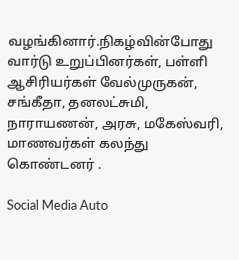வழங்கினார்.நிகழ்வின்போது வார்டு உறுப்பினர்கள், பள்ளி ஆசிரியர்கள் வேல்முருகன், சங்கீதா, தனலட்சுமி, நாராயணன், அரசு, மகேஸ்வரி, மாணவர்கள் கலந்து கொண்டனர் .

Social Media Auto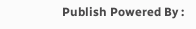Publish Powered By :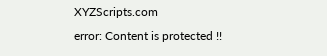XYZScripts.com
error: Content is protected !!